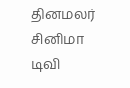தினமலர்
சினிமா
டிவி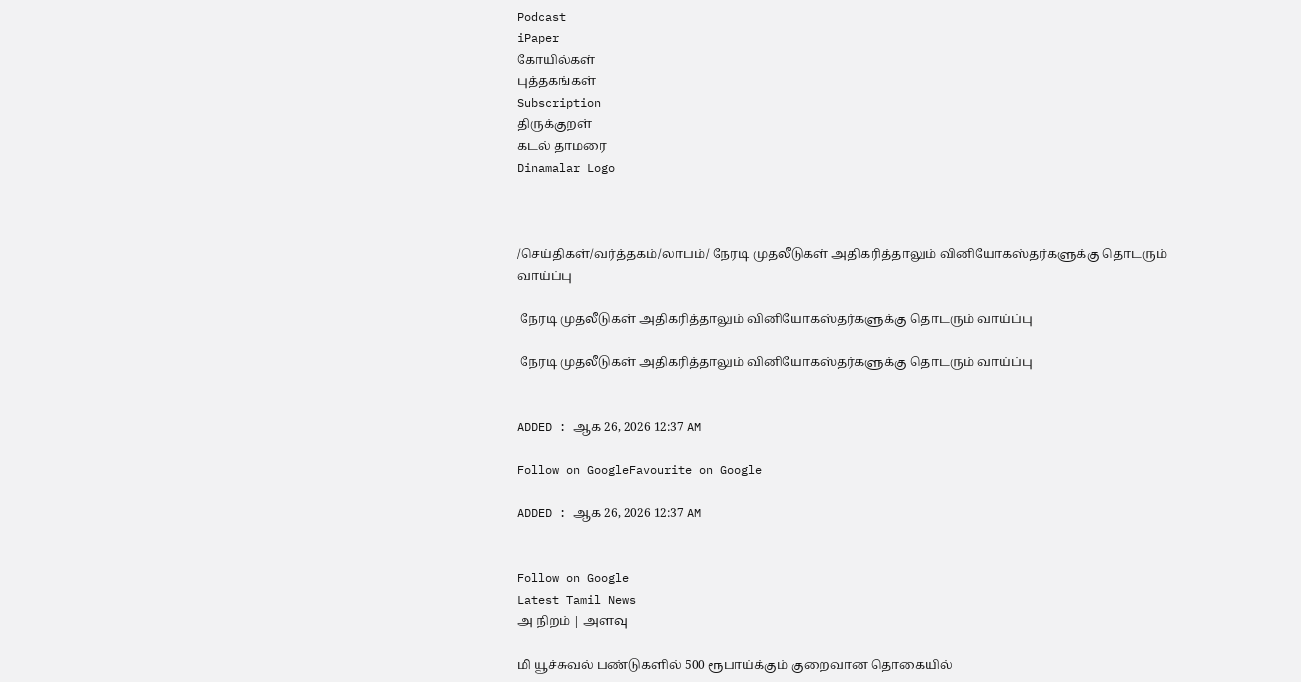Podcast
iPaper
கோயில்கள்
புத்தகங்கள்
Subscription
திருக்குறள்
கடல் தாமரை
Dinamalar Logo



/செய்திகள்/வர்த்தகம்/லாபம்/ நேரடி முதலீடுகள் அதிகரித்தாலும் வினியோகஸ்தர்களுக்கு தொடரும் வாய்ப்பு

 நேரடி முதலீடுகள் அதிகரித்தாலும் வினியோகஸ்தர்களுக்கு தொடரும் வாய்ப்பு

 நேரடி முதலீடுகள் அதிகரித்தாலும் வினியோகஸ்தர்களுக்கு தொடரும் வாய்ப்பு


ADDED : ஆக 26, 2026 12:37 AM

Follow on GoogleFavourite on Google

ADDED : ஆக 26, 2026 12:37 AM


Follow on Google
Latest Tamil News
அ நிறம் | அளவு

மி யூச்சுவல் பண்டுகளில் 500 ரூபாய்க்கும் குறைவான தொகையில்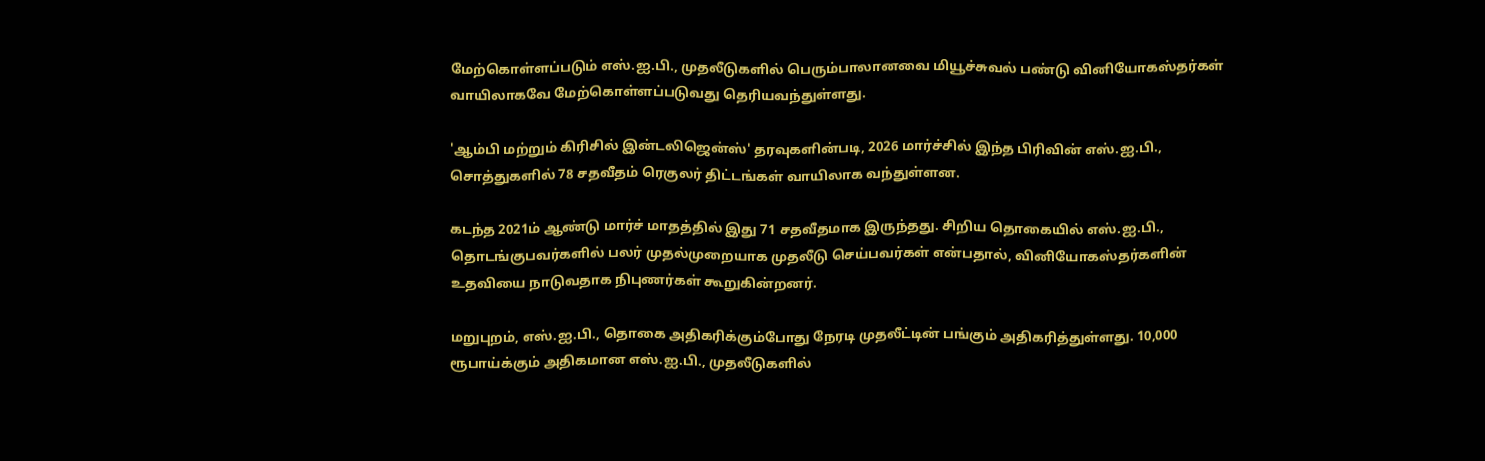மேற்கொள்ளப்படும் எஸ்.ஐ.பி., முதலீடுகளில் பெரும்பாலானவை மியூச்சுவல் பண்டு வினியோகஸ்தர்கள் வாயிலாகவே மேற்கொள்ளப்படுவது தெரியவந்துள்ளது.

'ஆம்பி மற்றும் கிரிசில் இன்டலிஜென்ஸ்' தரவுகளின்படி, 2026 மார்ச்சில் இந்த பிரிவின் எஸ்.ஐ.பி., சொத்துகளில் 78 சதவீதம் ரெகுலர் திட்டங்கள் வாயிலாக வந்துள்ளன.

கடந்த 2021ம் ஆண்டு மார்ச் மாதத்தில் இது 71 சதவீதமாக இருந்தது. சிறிய தொகையில் எஸ்.ஐ.பி., தொடங்குபவர்களில் பலர் முதல்முறையாக முதலீடு செய்பவர்கள் என்பதால், வினியோகஸ்தர்களின் உதவியை நாடுவதாக நிபுணர்கள் கூறுகின்றனர்.

மறுபுறம், எஸ்.ஐ.பி., தொகை அதிகரிக்கும்போது நேரடி முதலீட்டின் பங்கும் அதிகரித்துள்ளது. 10,000 ரூபாய்க்கும் அதிகமான எஸ்.ஐ.பி., முதலீடுகளில்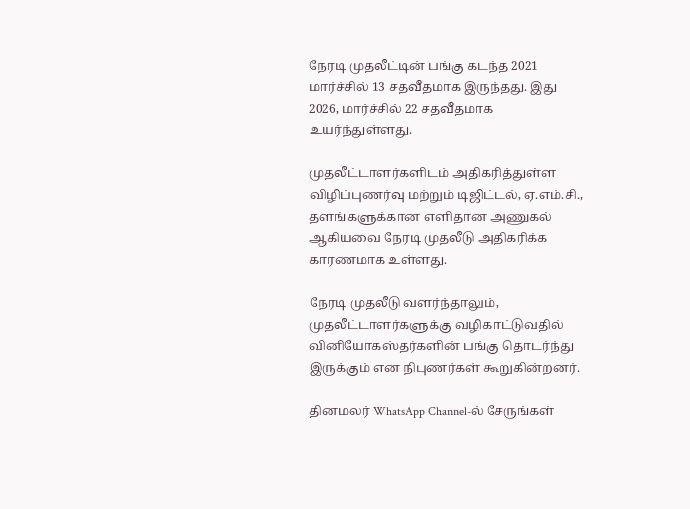நேரடி முதலீட்டின் பங்கு கடந்த 2021 மார்ச்சில் 13 சதவீதமாக இருந்தது. இது 2026, மார்ச்சில் 22 சதவீதமாக உயர்ந்துள்ளது.

முதலீட்டாளர்களிடம் அதிகரித்துள்ள விழிப்புணர்வு மற்றும் டிஜிட்டல், ஏ.எம்.சி., தளங்களுக்கான எளிதான அணுகல் ஆகியவை நேரடி முதலீடு அதிகரிக்க காரணமாக உள்ளது.

நேரடி முதலீடு வளர்ந்தாலும், முதலீட்டாளர்களுக்கு வழிகாட்டுவதில் வினியோகஸ்தர்களின் பங்கு தொடர்ந்து இருக்கும் என நிபுணர்கள் கூறுகின்றனர்.

தினமலர் WhatsApp Channel-ல் சேருங்கள்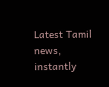Latest Tamil news, instantly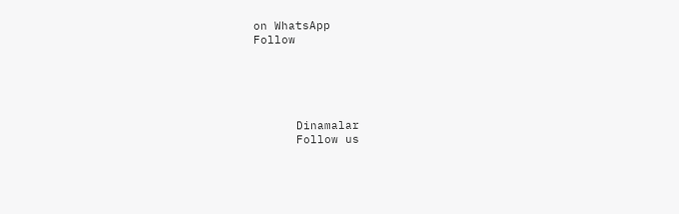on WhatsApp
Follow





      Dinamalar
      Follow us